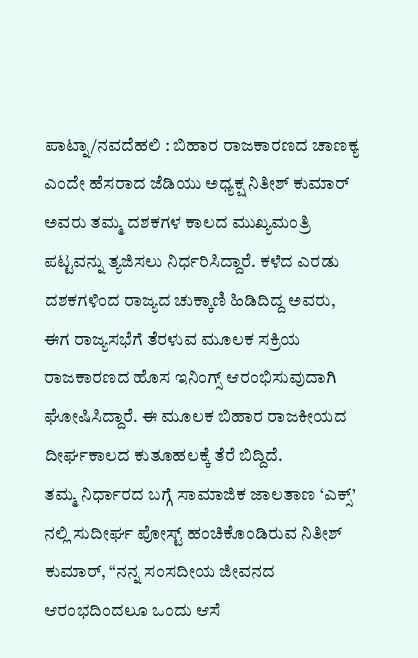ಪಾಟ್ನಾ/ನವದೆಹಲಿ : ಬಿಹಾರ ರಾಜಕಾರಣದ ಚಾಣಕ್ಯ ಎಂದೇ ಹೆಸರಾದ ಜೆಡಿಯು ಅಧ್ಯಕ್ಷ ನಿತೀಶ್ ಕುಮಾರ್ ಅವರು ತಮ್ಮ ದಶಕಗಳ ಕಾಲದ ಮುಖ್ಯಮಂತ್ರಿ ಪಟ್ಟವನ್ನು ತ್ಯಜಿಸಲು ನಿರ್ಧರಿಸಿದ್ದಾರೆ. ಕಳೆದ ಎರಡು ದಶಕಗಳಿಂದ ರಾಜ್ಯದ ಚುಕ್ಕಾಣಿ ಹಿಡಿದಿದ್ದ ಅವರು, ಈಗ ರಾಜ್ಯಸಭೆಗೆ ತೆರಳುವ ಮೂಲಕ ಸಕ್ರಿಯ ರಾಜಕಾರಣದ ಹೊಸ ಇನಿಂಗ್ಸ್ ಆರಂಭಿಸುವುದಾಗಿ ಘೋಷಿಸಿದ್ದಾರೆ. ಈ ಮೂಲಕ ಬಿಹಾರ ರಾಜಕೀಯದ ದೀರ್ಘಕಾಲದ ಕುತೂಹಲಕ್ಕೆ ತೆರೆ ಬಿದ್ದಿದೆ.
ತಮ್ಮ ನಿರ್ಧಾರದ ಬಗ್ಗೆ ಸಾಮಾಜಿಕ ಜಾಲತಾಣ ‘ಎಕ್ಸ್’ ನಲ್ಲಿ ಸುದೀರ್ಘ ಪೋಸ್ಟ್ ಹಂಚಿಕೊಂಡಿರುವ ನಿತೀಶ್ ಕುಮಾರ್, “ನನ್ನ ಸಂಸದೀಯ ಜೀವನದ ಆರಂಭದಿಂದಲೂ ಒಂದು ಆಸೆ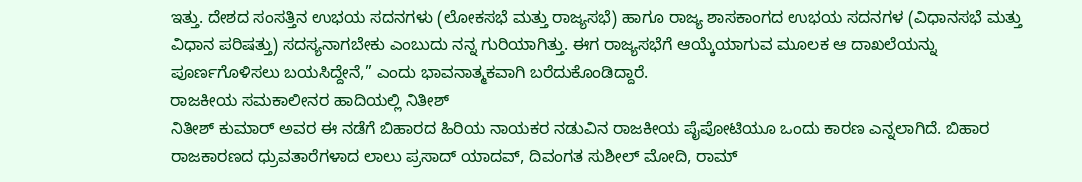ಇತ್ತು. ದೇಶದ ಸಂಸತ್ತಿನ ಉಭಯ ಸದನಗಳು (ಲೋಕಸಭೆ ಮತ್ತು ರಾಜ್ಯಸಭೆ) ಹಾಗೂ ರಾಜ್ಯ ಶಾಸಕಾಂಗದ ಉಭಯ ಸದನಗಳ (ವಿಧಾನಸಭೆ ಮತ್ತು ವಿಧಾನ ಪರಿಷತ್ತು) ಸದಸ್ಯನಾಗಬೇಕು ಎಂಬುದು ನನ್ನ ಗುರಿಯಾಗಿತ್ತು. ಈಗ ರಾಜ್ಯಸಭೆಗೆ ಆಯ್ಕೆಯಾಗುವ ಮೂಲಕ ಆ ದಾಖಲೆಯನ್ನು ಪೂರ್ಣಗೊಳಿಸಲು ಬಯಸಿದ್ದೇನೆ,” ಎಂದು ಭಾವನಾತ್ಮಕವಾಗಿ ಬರೆದುಕೊಂಡಿದ್ದಾರೆ.
ರಾಜಕೀಯ ಸಮಕಾಲೀನರ ಹಾದಿಯಲ್ಲಿ ನಿತೀಶ್
ನಿತೀಶ್ ಕುಮಾರ್ ಅವರ ಈ ನಡೆಗೆ ಬಿಹಾರದ ಹಿರಿಯ ನಾಯಕರ ನಡುವಿನ ರಾಜಕೀಯ ಪೈಪೋಟಿಯೂ ಒಂದು ಕಾರಣ ಎನ್ನಲಾಗಿದೆ. ಬಿಹಾರ ರಾಜಕಾರಣದ ಧ್ರುವತಾರೆಗಳಾದ ಲಾಲು ಪ್ರಸಾದ್ ಯಾದವ್, ದಿವಂಗತ ಸುಶೀಲ್ ಮೋದಿ, ರಾಮ್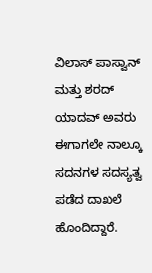ವಿಲಾಸ್ ಪಾಸ್ವಾನ್ ಮತ್ತು ಶರದ್ ಯಾದವ್ ಅವರು ಈಗಾಗಲೇ ನಾಲ್ಕೂ ಸದನಗಳ ಸದಸ್ಯತ್ವ ಪಡೆದ ದಾಖಲೆ ಹೊಂದಿದ್ದಾರೆ.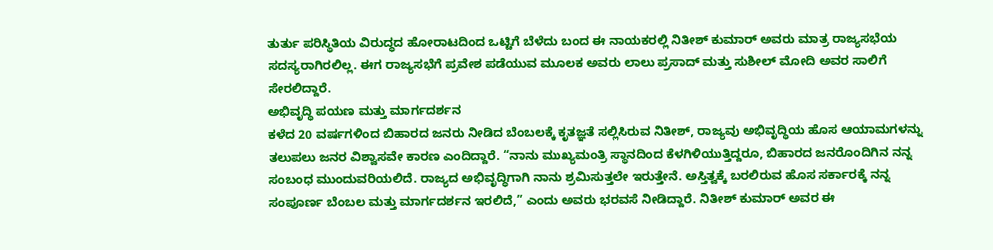ತುರ್ತು ಪರಿಸ್ಥಿತಿಯ ವಿರುದ್ಧದ ಹೋರಾಟದಿಂದ ಒಟ್ಟಿಗೆ ಬೆಳೆದು ಬಂದ ಈ ನಾಯಕರಲ್ಲಿ ನಿತೀಶ್ ಕುಮಾರ್ ಅವರು ಮಾತ್ರ ರಾಜ್ಯಸಭೆಯ ಸದಸ್ಯರಾಗಿರಲಿಲ್ಲ. ಈಗ ರಾಜ್ಯಸಭೆಗೆ ಪ್ರವೇಶ ಪಡೆಯುವ ಮೂಲಕ ಅವರು ಲಾಲು ಪ್ರಸಾದ್ ಮತ್ತು ಸುಶೀಲ್ ಮೋದಿ ಅವರ ಸಾಲಿಗೆ ಸೇರಲಿದ್ದಾರೆ.
ಅಭಿವೃದ್ಧಿ ಪಯಣ ಮತ್ತು ಮಾರ್ಗದರ್ಶನ
ಕಳೆದ 20 ವರ್ಷಗಳಿಂದ ಬಿಹಾರದ ಜನರು ನೀಡಿದ ಬೆಂಬಲಕ್ಕೆ ಕೃತಜ್ಞತೆ ಸಲ್ಲಿಸಿರುವ ನಿತೀಶ್, ರಾಜ್ಯವು ಅಭಿವೃದ್ಧಿಯ ಹೊಸ ಆಯಾಮಗಳನ್ನು ತಲುಪಲು ಜನರ ವಿಶ್ವಾಸವೇ ಕಾರಣ ಎಂದಿದ್ದಾರೆ. “ನಾನು ಮುಖ್ಯಮಂತ್ರಿ ಸ್ಥಾನದಿಂದ ಕೆಳಗಿಳಿಯುತ್ತಿದ್ದರೂ, ಬಿಹಾರದ ಜನರೊಂದಿಗಿನ ನನ್ನ ಸಂಬಂಧ ಮುಂದುವರಿಯಲಿದೆ. ರಾಜ್ಯದ ಅಭಿವೃದ್ಧಿಗಾಗಿ ನಾನು ಶ್ರಮಿಸುತ್ತಲೇ ಇರುತ್ತೇನೆ. ಅಸ್ತಿತ್ವಕ್ಕೆ ಬರಲಿರುವ ಹೊಸ ಸರ್ಕಾರಕ್ಕೆ ನನ್ನ ಸಂಪೂರ್ಣ ಬೆಂಬಲ ಮತ್ತು ಮಾರ್ಗದರ್ಶನ ಇರಲಿದೆ,” ಎಂದು ಅವರು ಭರವಸೆ ನೀಡಿದ್ದಾರೆ. ನಿತೀಶ್ ಕುಮಾರ್ ಅವರ ಈ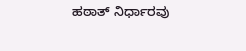ಹಠಾತ್ ನಿರ್ಧಾರವು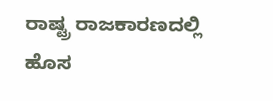ರಾಷ್ಟ್ರ ರಾಜಕಾರಣದಲ್ಲಿ ಹೊಸ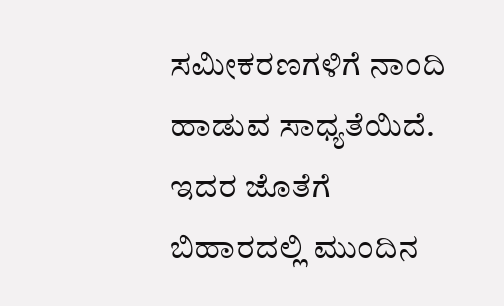ಸಮೀಕರಣಗಳಿಗೆ ನಾಂದಿ ಹಾಡುವ ಸಾಧ್ಯತೆಯಿದೆ. ಇದರ ಜೊತೆಗೆ ಬಿಹಾರದಲ್ಲಿ ಮುಂದಿನ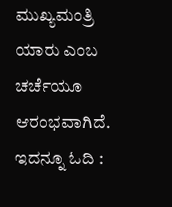ಮುಖ್ಯಮಂತ್ರಿ ಯಾರು ಎಂಬ ಚರ್ಚೆಯೂ ಆರಂಭವಾಗಿದೆ.
ಇದನ್ನೂ ಓದಿ :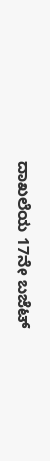ದಾಖಲೆಯ 17ನೇ ಬಜೆಟ್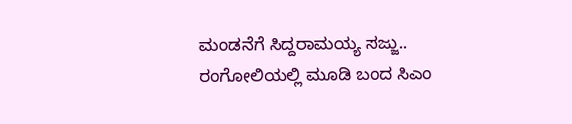ಮಂಡನೆಗೆ ಸಿದ್ದರಾಮಯ್ಯ ಸಜ್ಜು.. ರಂಗೋಲಿಯಲ್ಲಿ ಮೂಡಿ ಬಂದ ಸಿಎಂ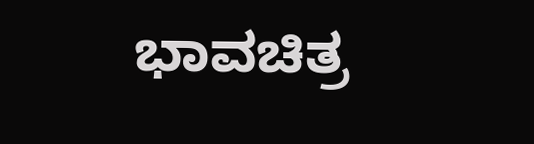ಭಾವಚಿತ್ರ